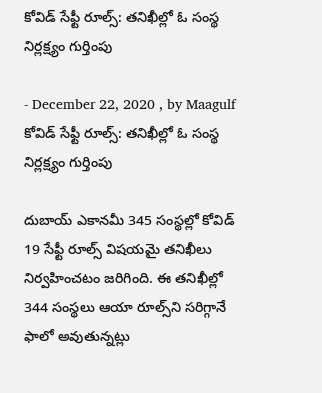కోవిడ్‌ సేఫ్టీ రూల్స్‌: తనిఖీల్లో ఓ సంస్థ నిర్లక్ష్యం గుర్తింపు

- December 22, 2020 , by Maagulf
కోవిడ్‌ సేఫ్టీ రూల్స్‌: తనిఖీల్లో ఓ సంస్థ నిర్లక్ష్యం గుర్తింపు

దుబాయ్‌ ఎకానమీ 345 సంస్థల్లో కోవిడ్‌ 19 సేఫ్టీ రూల్స్‌ విషయమై తనిఖీలు నిర్వహించటం జరిగింది. ఈ తనిఖీల్లో 344 సంస్థలు ఆయా రూల్స్‌ని సరిగ్గానే ఫాలో అవుతున్నట్లు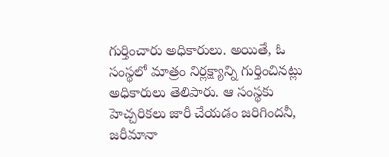గుర్తించారు అధికారులు. అయితే, ఓ సంస్థలో మాత్రం నిర్లక్ష్యాన్ని గుర్తించినట్లు అధికారులు తెలిపారు. ఆ సంస్థకు హెచ్చరికలు జారీ చేయడం జరిగిందనీ, జరీమానా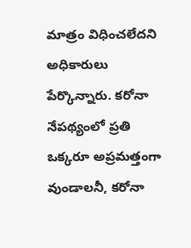మాత్రం విధించలేదని అధికారులు పేర్కొన్నారు. కరోనా నేపథ్యంలో ప్రతి ఒక్కరూ అప్రమత్తంగా వుండాలనీ, కరోనా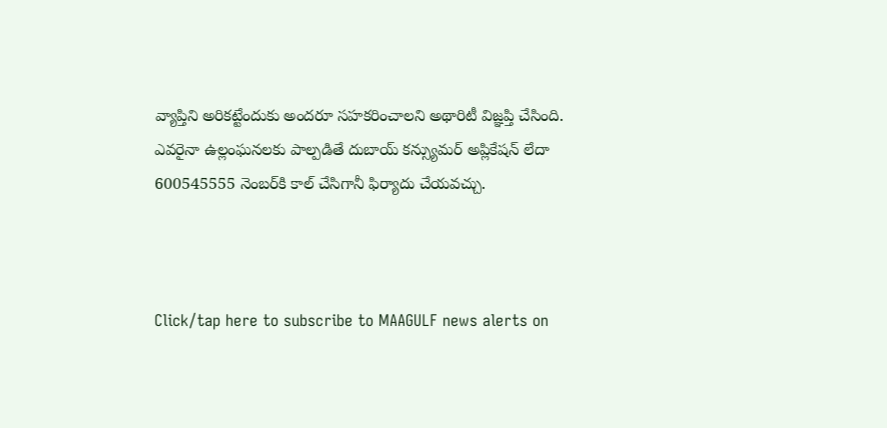వ్యాప్తిని అరికట్టేందుకు అందరూ సహకరించాలని అథారిటీ విజ్ఞప్తి చేసింది. ఎవరైనా ఉల్లంఘనలకు పాల్పడితే దుబాయ్‌ కన్స్యుమర్‌ అప్లికేషన్‌ లేదా 600545555 నెంబర్‌కి కాల్‌ చేసిగానీ ఫిర్యాదు చేయవచ్చు.



Click/tap here to subscribe to MAAGULF news alerts on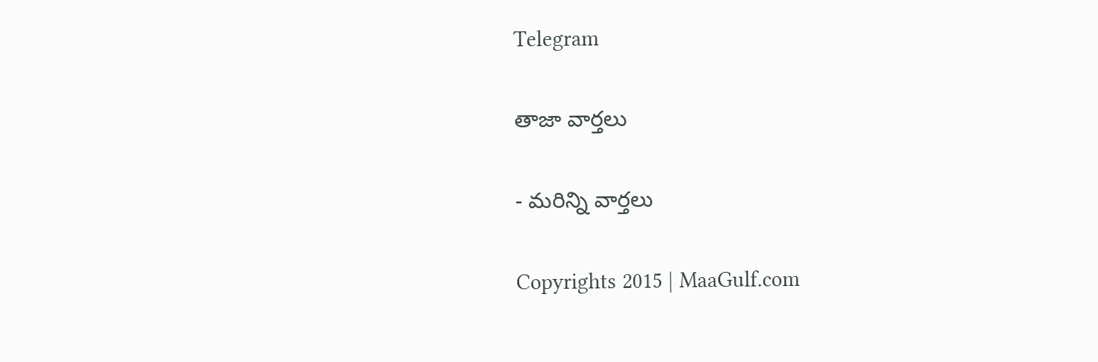Telegram

తాజా వార్తలు

- మరిన్ని వార్తలు

Copyrights 2015 | MaaGulf.com